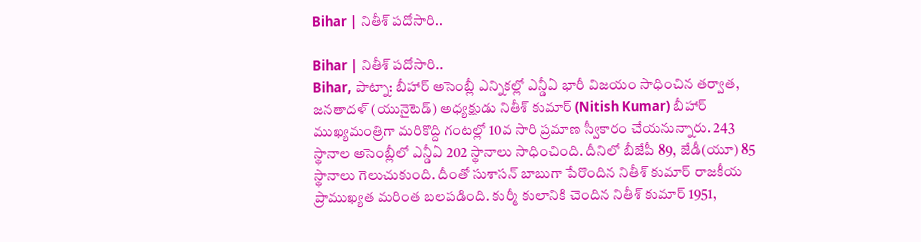Bihar | నితీశ్ పదోసారి..

Bihar | నితీశ్ పదోసారి..
Bihar, పాట్నా: బీహార్ అసెంబ్లీ ఎన్నికల్లో ఎన్డీఏ భారీ విజయం సాధించిన తర్వాత, జనతాదళ్ (యునైటెడ్) అధ్యక్షుడు నితీశ్ కుమార్ (Nitish Kumar) బీహార్ ముఖ్యమంత్రిగా మరికొద్ది గంటల్లో 10వ సారి ప్రమాణ స్వీకారం చేయనున్నారు. 243 స్థానాల అసెంబ్లీలో ఎన్డీఏ 202 స్థానాలు సాధించింది. దీనిలో బీజేపీ 89, జేడీ(యూ) 85 స్థానాలు గెలుచుకుంది. దీంతో సుశాసన్ బాబుగా పేరొందిన నితీశ్ కుమార్ రాజకీయ ప్రాముఖ్యత మరింత బలపడింది. కుర్మీ కులానికి చెందిన నితీశ్ కుమార్ 1951,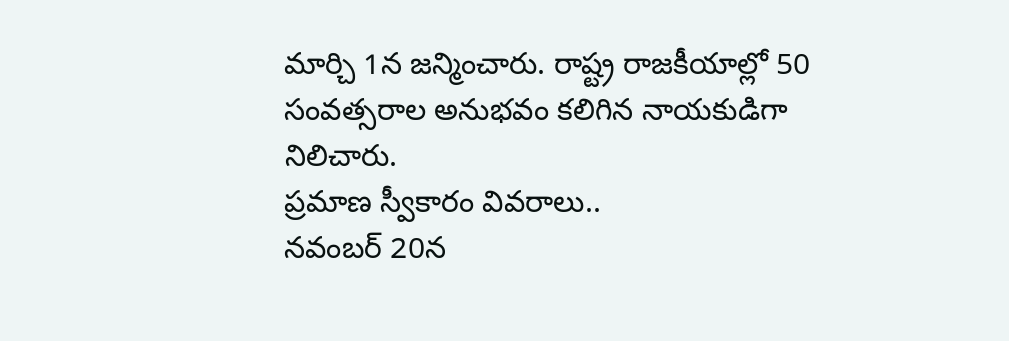మార్చి 1న జన్మించారు. రాష్ట్ర రాజకీయాల్లో 50 సంవత్సరాల అనుభవం కలిగిన నాయకుడిగా నిలిచారు.
ప్రమాణ స్వీకారం వివరాలు..
నవంబర్ 20న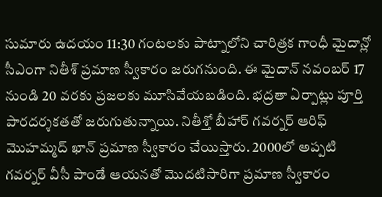సుమారు ఉదయం 11:30 గంటలకు పాట్నాలోని చారిత్రక గాంధీ మైదాన్లో సీఎంగా నితీశ్ ప్రమాణ స్వీకారం జరుగనుంది. ఈ మైదాన్ నవంబర్ 17 నుండి 20 వరకు ప్రజలకు మూసివేయబడింది. భద్రతా ఏర్పాట్లు పూర్తి పారదర్శకతతో జరుగుతున్నాయి. నితీశ్తో బీహార్ గవర్నర్ ఆరిఫ్ మొహమ్మద్ ఖాన్ ప్రమాణ స్వీకారం చేయిస్తారు. 2000లో అప్పటి గవర్నర్ వీసీ పాండే ఆయనతో మొదటిసారిగా ప్రమాణ స్వీకారం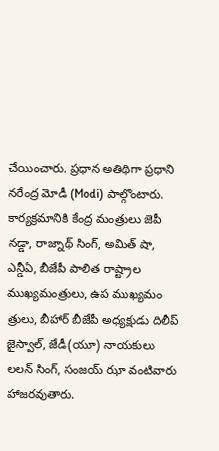చేయించారు. ప్రధాన అతిథిగా ప్రధాని నరేంద్ర మోడీ (Modi) పాల్గొంటారు. కార్యక్రమానికి కేంద్ర మంత్రులు జెపీ నడ్డా, రాజ్నాథ్ సింగ్, అమిత్ షా, ఎన్డీఏ, బీజేపీ పాలిత రాష్ట్రాల ముఖ్యమంత్రులు, ఉప ముఖ్యమం త్రులు, బీహార్ బీజేపీ అధ్యక్షుడు దిలీప్ జైస్వాల్, జేడీ(యూ) నాయకులు లలన్ సింగ్, సంజయ్ ఝా వంటివారు హాజరవుతారు.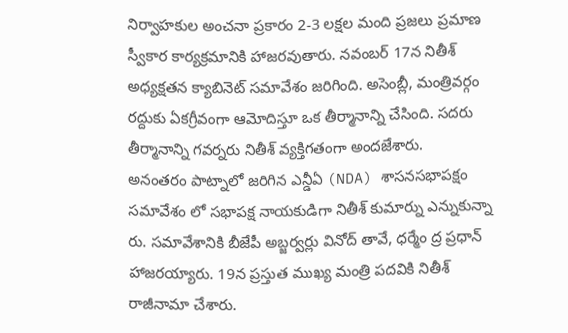నిర్వాహకుల అంచనా ప్రకారం 2-3 లక్షల మంది ప్రజలు ప్రమాణ స్వీకార కార్యక్రమానికి హాజరవుతారు. నవంబర్ 17న నితీశ్ అధ్యక్షతన క్యాబినెట్ సమావేశం జరిగింది. అసెంబ్లీ, మంత్రివర్గం రద్దుకు ఏకగ్రీవంగా ఆమోదిస్తూ ఒక తీర్మానాన్ని చేసింది. సదరు తీర్మానాన్ని గవర్నరు నితీశ్ వ్యక్తిగతంగా అందజేశారు.
అనంతరం పాట్నాలో జరిగిన ఎన్డీఏ (NDA) శాసనసభాపక్షం సమావేశం లో సభాపక్ష నాయకుడిగా నితీశ్ కుమార్ను ఎన్నుకున్నా రు. సమావేశానికి బీజేపీ అబ్జర్వర్లు వినోద్ తావే, ధర్మేం ద్ర ప్రధాన్ హాజరయ్యారు. 19న ప్రస్తుత ముఖ్య మంత్రి పదవికి నితీశ్ రాజీనామా చేశారు.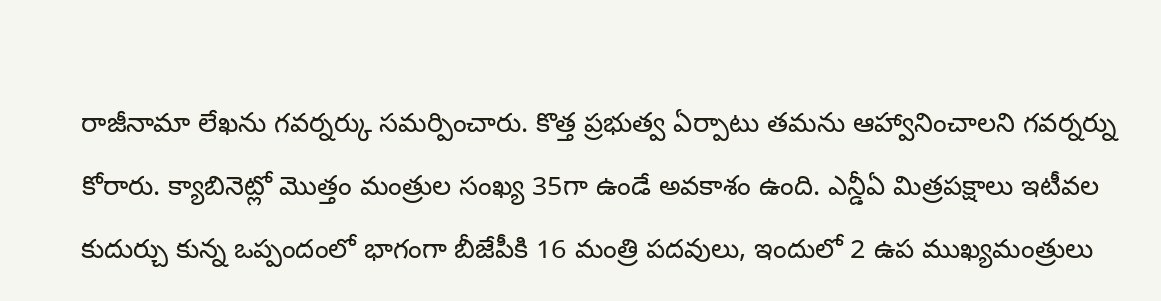రాజీనామా లేఖను గవర్నర్కు సమర్పించారు. కొత్త ప్రభుత్వ ఏర్పాటు తమను ఆహ్వానించాలని గవర్నర్ను కోరారు. క్యాబినెట్లో మొత్తం మంత్రుల సంఖ్య 35గా ఉండే అవకాశం ఉంది. ఎన్డీఏ మిత్రపక్షాలు ఇటీవల కుదుర్చు కున్న ఒప్పందంలో భాగంగా బీజేపీకి 16 మంత్రి పదవులు, ఇందులో 2 ఉప ముఖ్యమంత్రులు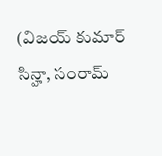(విజయ్ కుమార్ సిన్హా, సంరామ్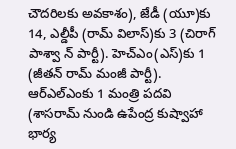చౌదరిలకు అవకాశం), జేడీ (యూ)కు 14, ఎల్డీపీ (రామ్ విలాస్)కు 3 (చిరాగ్ పాశ్వా న్ పార్టీ). హెచ్ఎం(ఎస్)కు 1 (జీతన్ రామ్ మంజీ పార్టీ). ఆర్ఎల్ఎంకు 1 మంత్రి పదవి (శాసరామ్ నుండి ఉపేంద్ర కుష్వాహా భార్య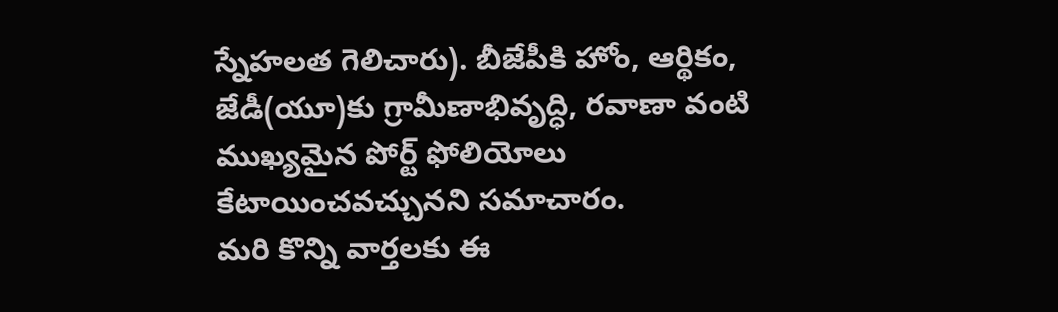స్నేహలత గెలిచారు). బీజేపీకి హోం, ఆర్థికం, జేడీ(యూ)కు గ్రామీణాభివృద్ధి, రవాణా వంటి ముఖ్యమైన పోర్ట్ ఫోలియోలు కేటాయించవచ్చునని సమాచారం.
మరి కొన్ని వార్తలకు ఈ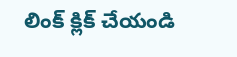లింక్ క్లిక్ చేయండి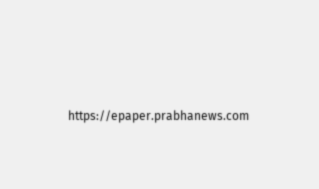https://epaper.prabhanews.com